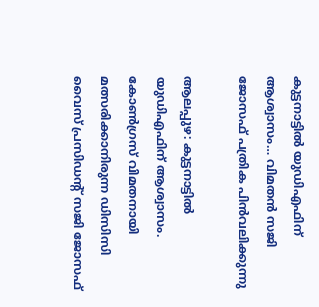കുട്ടനാട്ടിൽ യുഡിഎഫിന് ആശ്വാസം… വിമതൻ സജി ജോസഫ് പത്രിക പിൻവലിക്കുന്നു

ആലപ്പുഴ: കുട്ടനാട്ടില്‍ യുഡിഎഫിന് ആശ്വാസം. കോണ്‍ഗ്രസ് വിമതനായി മത്സരിക്കാനിരുന്ന ഡിസിസി വൈസ് പ്രസിഡന്റ് സജി ജോസഫ്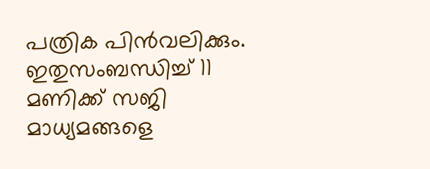പത്രിക പിന്‍വലിക്കും. ഇതുസംബന്ധിച്ച് 11 മണിക്ക് സജി മാധ്യമങ്ങളെ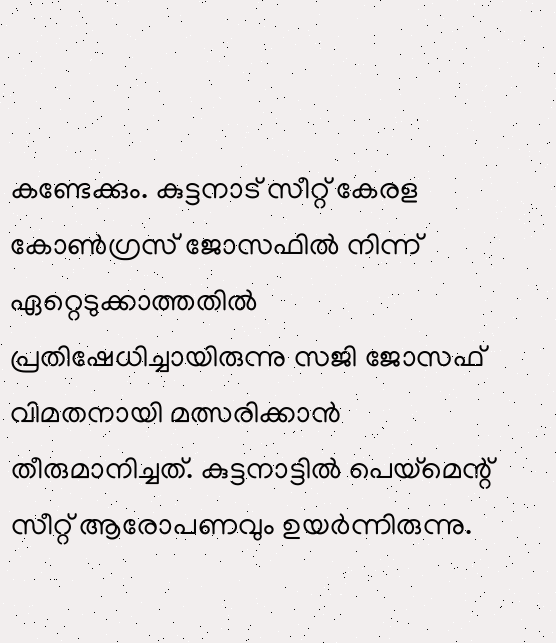കണ്ടേക്കും. കുട്ടനാട് സീറ്റ് കേരള കോണ്‍ഗ്രസ് ജോസഫില്‍ നിന്ന് ഏറ്റെടുക്കാത്തതില്‍ പ്രതിഷേധിച്ചായിരുന്നു സജി ജോസഫ് വിമതനായി മത്സരിക്കാന്‍ തീരുമാനിച്ചത്. കുട്ടനാട്ടില്‍ പെയ്‌മെന്റ് സീറ്റ് ആരോപണവും ഉയര്‍ന്നിരുന്നു.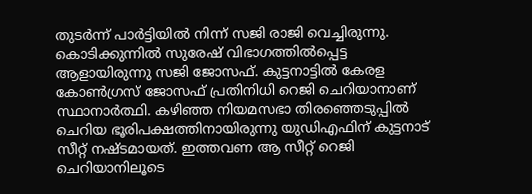തുടര്‍ന്ന് പാര്‍ട്ടിയില്‍ നിന്ന് സജി രാജി വെച്ചിരുന്നു. കൊടിക്കുന്നില്‍ സുരേഷ് വിഭാഗത്തില്‍പ്പെട്ട ആളായിരുന്നു സജി ജോസഫ്. കുട്ടനാട്ടില്‍ കേരള കോണ്‍ഗ്രസ് ജോസഫ് പ്രതിനിധി റെജി ചെറിയാനാണ് സ്ഥാനാര്‍ത്ഥി. കഴിഞ്ഞ നിയമസഭാ തിരഞ്ഞെടുപ്പില്‍ ചെറിയ ഭൂരിപക്ഷത്തിനായിരുന്നു യുഡിഎഫിന് കുട്ടനാട് സീറ്റ് നഷ്ടമായത്. ഇത്തവണ ആ സീറ്റ് റെജി ചെറിയാനിലൂടെ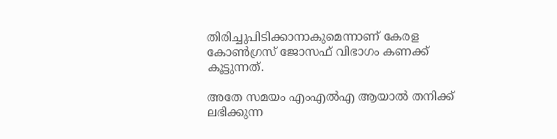തിരിച്ചുപിടിക്കാനാകുമെന്നാണ് കേരള കോണ്‍ഗ്രസ് ജോസഫ് വിഭാഗം കണക്ക് കൂട്ടുന്നത്.

അതേ സമയം എംഎല്‍എ ആയാല്‍ തനിക്ക് ലഭിക്കുന്ന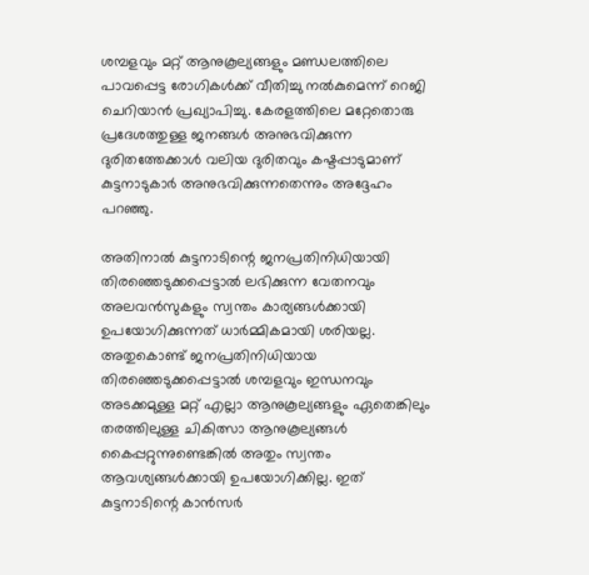ശമ്പളവും മറ്റ് ആനുകൂല്യങ്ങളും മണ്ഡലത്തിലെ പാവപ്പെട്ട രോഗികള്‍ക്ക് വീതിച്ചു നല്‍കുമെന്ന് റെജി ചെറിയാന്‍ പ്രഖ്യാപിച്ചു. കേരളത്തിലെ മറ്റേതൊരു പ്രദേശത്തുള്ള ജനങ്ങള്‍ അനുഭവിക്കുന്ന ദുരിതത്തേക്കാള്‍ വലിയ ദുരിതവും കഷ്ടപ്പാടുമാണ് കുട്ടനാടുകാര്‍ അനുഭവിക്കുന്നതെന്നും അദ്ദേഹം പറഞ്ഞു.

അതിനാല്‍ കുട്ടനാടിന്റെ ജനപ്രതിനിധിയായി തിരഞ്ഞെടുക്കപ്പെട്ടാല്‍ ലഭിക്കുന്ന വേതനവും അലവന്‍സുകളും സ്വന്തം കാര്യങ്ങള്‍ക്കായി ഉപയോഗിക്കുന്നത് ധാര്‍മ്മികമായി ശരിയല്ല. അതുകൊണ്ട് ജനപ്രതിനിധിയായ തിരഞ്ഞെടുക്കപ്പെട്ടാല്‍ ശമ്പളവും ഇന്ധനവും അടക്കമുള്ള മറ്റ് എല്ലാ ആനുകൂല്യങ്ങളും ഏതെങ്കിലും തരത്തിലുള്ള ചികിത്സാ ആനുകൂല്യങ്ങള്‍ കൈപ്പറ്റുന്നുണ്ടെങ്കില്‍ അതും സ്വന്തം ആവശ്യങ്ങള്‍ക്കായി ഉപയോഗിക്കില്ല. ഇത് കുട്ടനാടിന്റെ കാന്‍സര്‍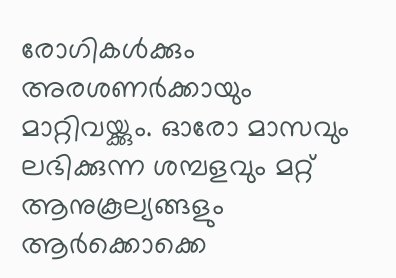രോഗികള്‍ക്കും അരശണര്‍ക്കായും മാറ്റിവയ്ക്കും. ഓരോ മാസവും ലഭിക്കുന്ന ശമ്പളവും മറ്റ് ആനുകൂല്യങ്ങളും ആര്‍ക്കൊക്കെ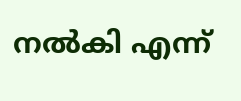നല്‍കി എന്ന്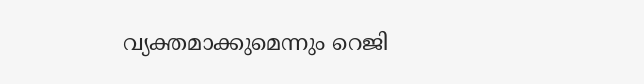വ്യക്തമാക്കുമെന്നും റെജി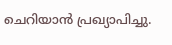ചെറിയാന്‍ പ്രഖ്യാപിച്ചു.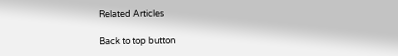Related Articles

Back to top button